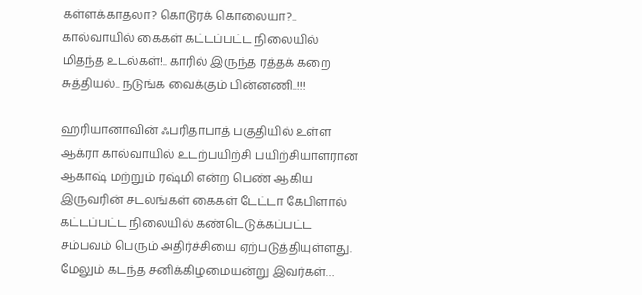கள்ளக்காதலா? கொடூரக் கொலையா?.. கால்வாயில் கைகள் கட்டப்பட்ட நிலையில் மிதந்த உடல்கள்!.. காரில் இருந்த ரத்தக் கறை சுத்தியல்.. நடுங்க வைக்கும் பின்னணி..!!!

ஹரியானாவின் ஃபரிதாபாத் பகுதியில் உள்ள ஆக்ரா கால்வாயில் உடற்பயிற்சி பயிற்சியாளரான ஆகாஷ் மற்றும் ரஷ்மி என்ற பெண் ஆகிய இருவரின் சடலங்கள் கைகள் டேட்டா கேபிளால் கட்டப்பட்ட நிலையில் கண்டெடுக்கப்பட்ட சம்பவம் பெரும் அதிர்ச்சியை ஏற்படுத்தியுள்ளது. மேலும் கடந்த சனிக்கிழமையன்று இவர்கள்…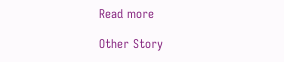Read more

Other Story